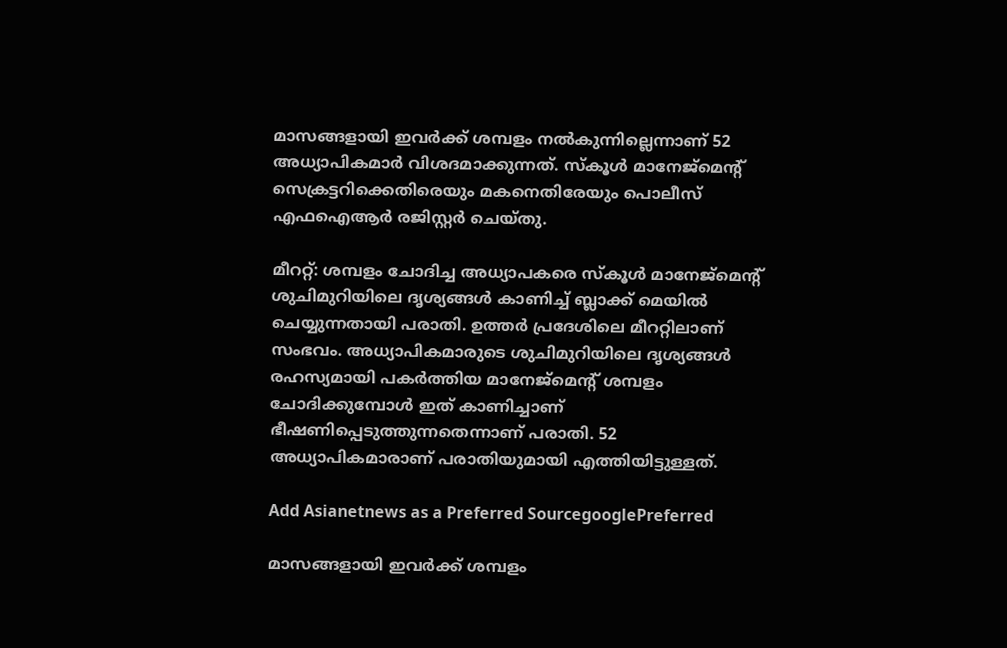മാസങ്ങളായി ഇവര്‍ക്ക് ശമ്പളം നല്‍കുന്നില്ലെന്നാണ് 52 അധ്യാപികമാര്‍ വിശദമാക്കുന്നത്. സ്കൂള്‍ മാനേജ്മെന്‍റ് സെക്രട്ടറിക്കെതിരെയും മകനെതിരേയും പൊലീസ് എഫഐആര്‍ രജിസ്റ്റര്‍ ചെയ്തു.

മീററ്റ്: ശമ്പളം ചോദിച്ച അധ്യാപകരെ സ്കൂള്‍ മാനേജ്മെന്‍റ് ശുചിമുറിയിലെ ദൃശ്യങ്ങള്‍ കാണിച്ച് ബ്ലാക്ക് മെയില്‍ ചെയ്യുന്നതായി പരാതി. ഉത്തര്‍ പ്രദേശിലെ മീററ്റിലാണ് സംഭവം. അധ്യാപികമാരുടെ ശുചിമുറിയിലെ ദൃശ്യങ്ങള്‍ രഹസ്യമായി പകര്‍ത്തിയ മാനേജ്മെന്‍റ് ശമ്പളം ചോദിക്കുമ്പോള്‍ ഇത് കാണിച്ചാണ് ഭീഷണിപ്പെടുത്തുന്നതെന്നാണ് പരാതി. 52 അധ്യാപികമാരാണ് പരാതിയുമായി എത്തിയിട്ടുള്ളത്.

Add Asianetnews as a Preferred SourcegooglePreferred

മാസങ്ങളായി ഇവര്‍ക്ക് ശമ്പളം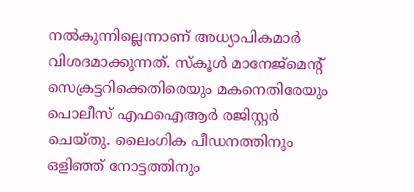നല്‍കുന്നില്ലെന്നാണ് അധ്യാപികമാര്‍ വിശദമാക്കുന്നത്. സ്കൂള്‍ മാനേജ്മെന്‍റ് സെക്രട്ടറിക്കെതിരെയും മകനെതിരേയും പൊലീസ് എഫഐആര്‍ രജിസ്റ്റര്‍ ചെയ്തു. ലൈംഗിക പീഡനത്തിനും ഒളിഞ്ഞ് നോട്ടത്തിനും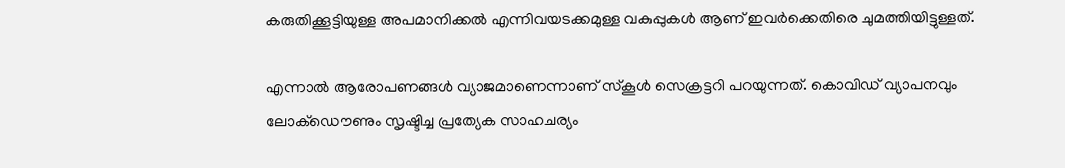കരുതിക്കൂട്ടിയുള്ള അപമാനിക്കല്‍ എന്നിവയടക്കമുള്ള വകുപ്പുകള്‍ ആണ് ഇവര്‍ക്കെതിരെ ചുമത്തിയിട്ടുള്ളത്.

എന്നാല്‍ ആരോപണങ്ങള്‍ വ്യാജമാണെന്നാണ് സ്കൂള്‍ സെക്രട്ടറി പറയുന്നത്. കൊവിഡ് വ്യാപനവും ലോക്ഡൌണും സൃഷ്ടിച്ച പ്രത്യേക സാഹചര്യം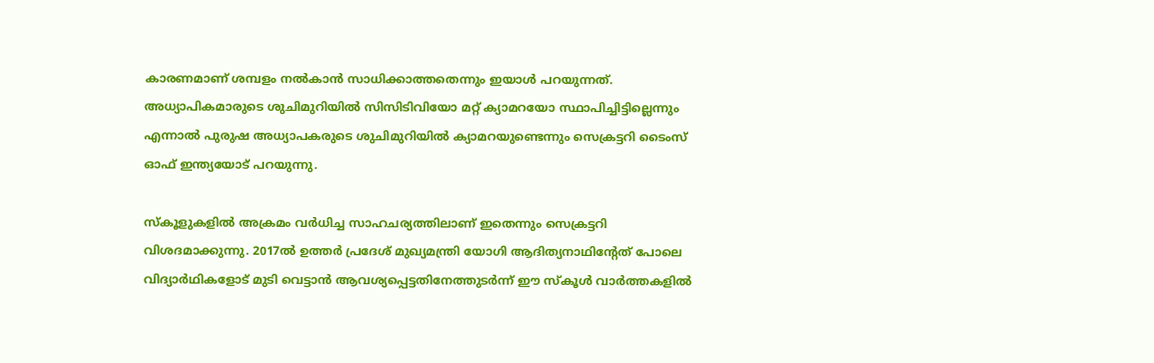കാരണമാണ് ശമ്പളം നല്‍കാന്‍ സാധിക്കാത്തതെന്നും ഇയാള്‍ പറയുന്നത്. അധ്യാപികമാരുടെ ശുചിമുറിയില്‍ സിസിടിവിയോ മറ്റ് ക്യാമറയോ സ്ഥാപിച്ചിട്ടില്ലെന്നും എന്നാല്‍ പുരുഷ അധ്യാപകരുടെ ശുചിമുറിയില്‍ ക്യാമറയുണ്ടെന്നും സെക്രട്ടറി ടൈംസ് ഓഫ് ഇന്ത്യയോട് പറയുന്നു.

സ്കൂളുകളില്‍ അക്രമം വര്‍ധിച്ച സാഹചര്യത്തിലാണ് ഇതെന്നും സെക്രട്ടറി വിശദമാക്കുന്നു. 2017ല്‍ ഉത്തര്‍ പ്രദേശ് മുഖ്യമന്ത്രി യോഗി ആദിത്യനാഥിന്‍റേത് പോലെ വിദ്യാര്‍ഥികളോട് മുടി വെട്ടാന്‍ ആവശ്യപ്പെട്ടതിനേത്തുടര്‍ന്ന് ഈ സ്കൂള്‍ വാര്‍ത്തകളില്‍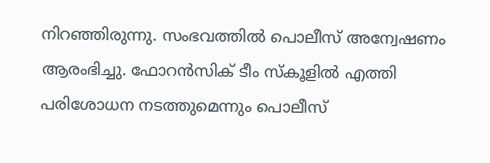നിറഞ്ഞിരുന്നു. സംഭവത്തില്‍ പൊലീസ് അന്വേഷണം ആരംഭിച്ചു. ഫോറന്‍സിക് ടീം സ്കൂളില്‍ എത്തി പരിശോധന നടത്തുമെന്നും പൊലീസ്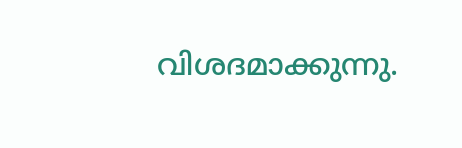വിശദമാക്കുന്നു.